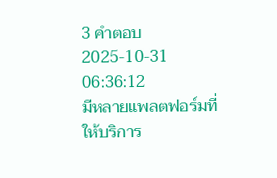3 คำตอบ2025-10-31 06:36:12
มีหลายแพลตฟอร์มที่ให้บริการ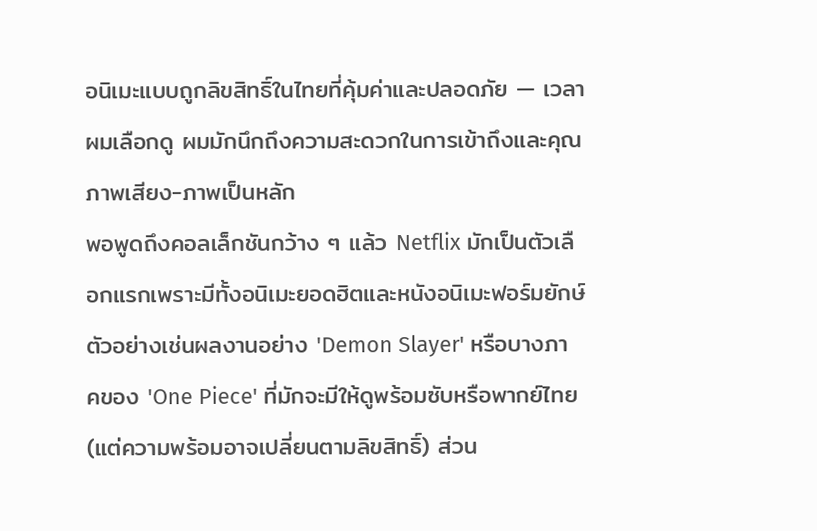อนิเมะแบบถูกลิขสิทธิ์ในไทยที่คุ้มค่าและปลอดภัย — เวลาผมเลือกดู ผมมักนึกถึงความสะดวกในการเข้าถึงและคุณภาพเสียง-ภาพเป็นหลัก
พอพูดถึงคอลเล็กชันกว้าง ๆ แล้ว Netflix มักเป็นตัวเลือกแรกเพราะมีทั้งอนิเมะยอดฮิตและหนังอนิเมะฟอร์มยักษ์ ตัวอย่างเช่นผลงานอย่าง 'Demon Slayer' หรือบางภาคของ 'One Piece' ที่มักจะมีให้ดูพร้อมซับหรือพากย์ไทย (แต่ความพร้อมอาจเปลี่ยนตามลิขสิทธิ์) ส่วน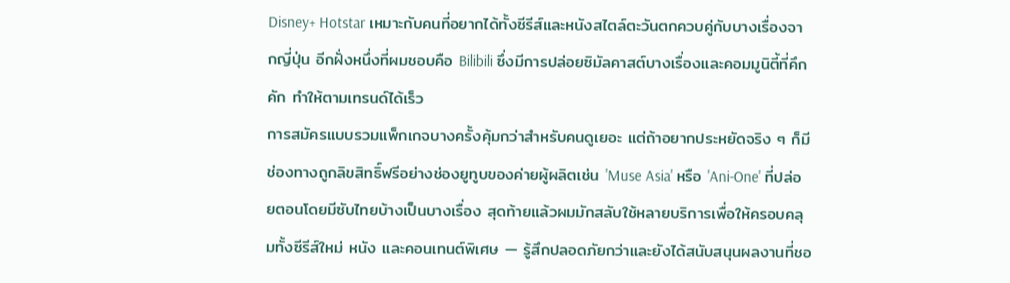Disney+ Hotstar เหมาะกับคนที่อยากได้ทั้งซีรีส์และหนังสไตล์ตะวันตกควบคู่กับบางเรื่องจากญี่ปุ่น อีกฝั่งหนึ่งที่ผมชอบคือ Bilibili ซึ่งมีการปล่อยซิมัลคาสต์บางเรื่องและคอมมูนิตี้ที่คึกคัก ทำให้ตามเทรนด์ได้เร็ว
การสมัครแบบรวมแพ็กเกจบางครั้งคุ้มกว่าสำหรับคนดูเยอะ แต่ถ้าอยากประหยัดจริง ๆ ก็มีช่องทางถูกลิขสิทธิ์ฟรีอย่างช่องยูทูบของค่ายผู้ผลิตเช่น 'Muse Asia' หรือ 'Ani-One' ที่ปล่อยตอนโดยมีซับไทยบ้างเป็นบางเรื่อง สุดท้ายแล้วผมมักสลับใช้หลายบริการเพื่อให้ครอบคลุมทั้งซีรีส์ใหม่ หนัง และคอนเทนต์พิเศษ — รู้สึกปลอดภัยกว่าและยังได้สนับสนุนผลงานที่ชอ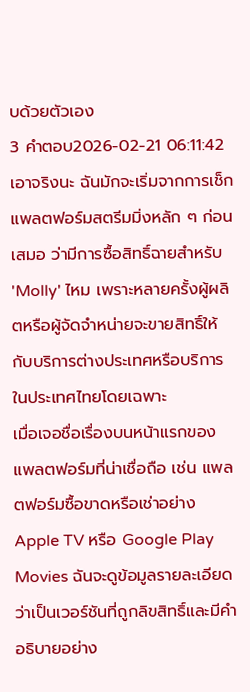บด้วยตัวเอง
3 คำตอบ2026-02-21 06:11:42
เอาจริงนะ ฉันมักจะเริ่มจากการเช็กแพลตฟอร์มสตรีมมิ่งหลัก ๆ ก่อนเสมอ ว่ามีการซื้อสิทธิ์ฉายสำหรับ 'Molly' ไหม เพราะหลายครั้งผู้ผลิตหรือผู้จัดจำหน่ายจะขายสิทธิ์ให้กับบริการต่างประเทศหรือบริการในประเทศไทยโดยเฉพาะ
เมื่อเจอชื่อเรื่องบนหน้าแรกของแพลตฟอร์มที่น่าเชื่อถือ เช่น แพลตฟอร์มซื้อขาดหรือเช่าอย่าง Apple TV หรือ Google Play Movies ฉันจะดูข้อมูลรายละเอียดว่าเป็นเวอร์ชันที่ถูกลิขสิทธิ์และมีคำอธิบายอย่าง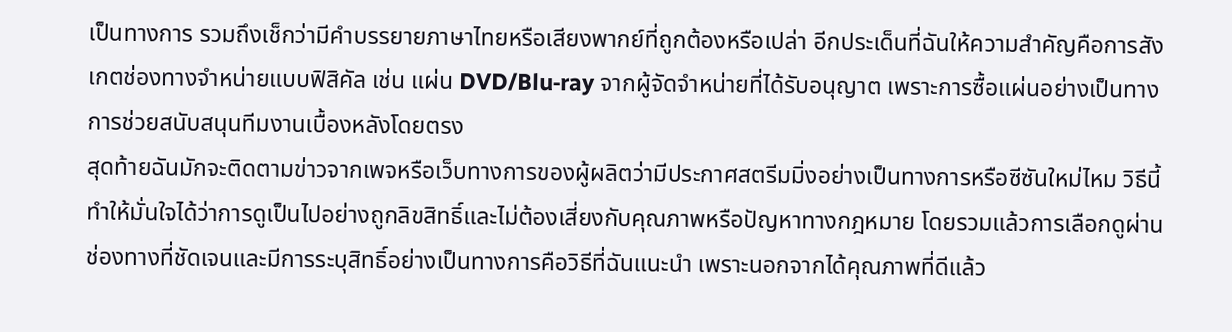เป็นทางการ รวมถึงเช็กว่ามีคำบรรยายภาษาไทยหรือเสียงพากย์ที่ถูกต้องหรือเปล่า อีกประเด็นที่ฉันให้ความสำคัญคือการสังเกตช่องทางจำหน่ายแบบฟิสิคัล เช่น แผ่น DVD/Blu‑ray จากผู้จัดจำหน่ายที่ได้รับอนุญาต เพราะการซื้อแผ่นอย่างเป็นทางการช่วยสนับสนุนทีมงานเบื้องหลังโดยตรง
สุดท้ายฉันมักจะติดตามข่าวจากเพจหรือเว็บทางการของผู้ผลิตว่ามีประกาศสตรีมมิ่งอย่างเป็นทางการหรือซีซันใหม่ไหม วิธีนี้ทำให้มั่นใจได้ว่าการดูเป็นไปอย่างถูกลิขสิทธิ์และไม่ต้องเสี่ยงกับคุณภาพหรือปัญหาทางกฎหมาย โดยรวมแล้วการเลือกดูผ่านช่องทางที่ชัดเจนและมีการระบุสิทธิ์อย่างเป็นทางการคือวิธีที่ฉันแนะนำ เพราะนอกจากได้คุณภาพที่ดีแล้ว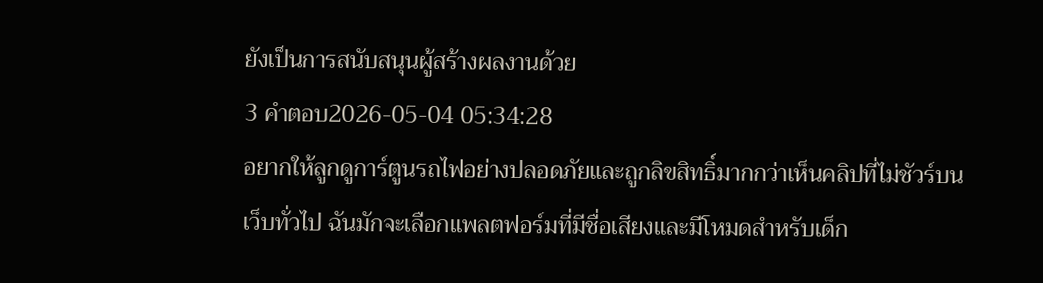ยังเป็นการสนับสนุนผู้สร้างผลงานด้วย
3 คำตอบ2026-05-04 05:34:28
อยากให้ลูกดูการ์ตูนรถไฟอย่างปลอดภัยและถูกลิขสิทธิ์มากกว่าเห็นคลิปที่ไม่ชัวร์บนเว็บทั่วไป ฉันมักจะเลือกแพลตฟอร์มที่มีชื่อเสียงและมีโหมดสำหรับเด็ก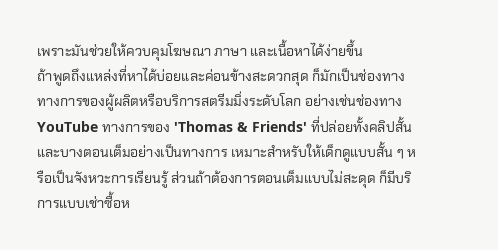เพราะมันช่วยให้ควบคุมโฆษณา ภาษา และเนื้อหาได้ง่ายขึ้น
ถ้าพูดถึงแหล่งที่หาได้บ่อยและค่อนข้างสะดวกสุด ก็มักเป็นช่องทางทางการของผู้ผลิตหรือบริการสตรีมมิ่งระดับโลก อย่างเช่นช่องทาง YouTube ทางการของ 'Thomas & Friends' ที่ปล่อยทั้งคลิปสั้นและบางตอนเต็มอย่างเป็นทางการ เหมาะสำหรับให้เด็กดูแบบสั้น ๆ หรือเป็นจังหวะการเรียนรู้ ส่วนถ้าต้องการตอนเต็มแบบไม่สะดุด ก็มีบริการแบบเช่าซื้อห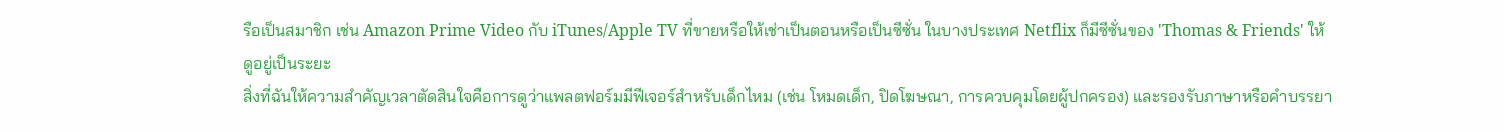รือเป็นสมาชิก เช่น Amazon Prime Video กับ iTunes/Apple TV ที่ขายหรือให้เช่าเป็นตอนหรือเป็นซีซั่น ในบางประเทศ Netflix ก็มีซีซั่นของ 'Thomas & Friends' ให้ดูอยู่เป็นระยะ
สิ่งที่ฉันให้ความสำคัญเวลาตัดสินใจคือการดูว่าแพลตฟอร์มมีฟีเจอร์สำหรับเด็กไหม (เช่น โหมดเด็ก, ปิดโฆษณา, การควบคุมโดยผู้ปกครอง) และรองรับภาษาหรือคำบรรยา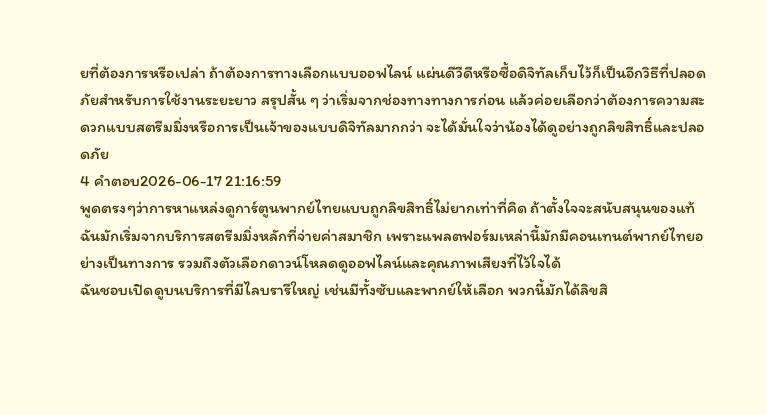ยที่ต้องการหรือเปล่า ถ้าต้องการทางเลือกแบบออฟไลน์ แผ่นดีวีดีหรือซื้อดิจิทัลเก็บไว้ก็เป็นอีกวิธีที่ปลอดภัยสำหรับการใช้งานระยะยาว สรุปสั้น ๆ ว่าเริ่มจากช่องทางทางการก่อน แล้วค่อยเลือกว่าต้องการความสะดวกแบบสตรีมมิ่งหรือการเป็นเจ้าของแบบดิจิทัลมากกว่า จะได้มั่นใจว่าน้องได้ดูอย่างถูกลิขสิทธิ์และปลอดภัย
4 คำตอบ2026-06-17 21:16:59
พูดตรงๆว่าการหาแหล่งดูการ์ตูนพากย์ไทยแบบถูกลิขสิทธิ์ไม่ยากเท่าที่คิด ถ้าตั้งใจจะสนับสนุนของแท้ ฉันมักเริ่มจากบริการสตรีมมิ่งหลักที่จ่ายค่าสมาชิก เพราะแพลตฟอร์มเหล่านี้มักมีคอนเทนต์พากย์ไทยอย่างเป็นทางการ รวมถึงตัวเลือกดาวน์โหลดดูออฟไลน์และคุณภาพเสียงที่ไว้ใจได้
ฉันชอบเปิดดูบนบริการที่มีไลบรารีใหญ่ เช่นมีทั้งซับและพากย์ให้เลือก พวกนี้มักได้ลิขสิ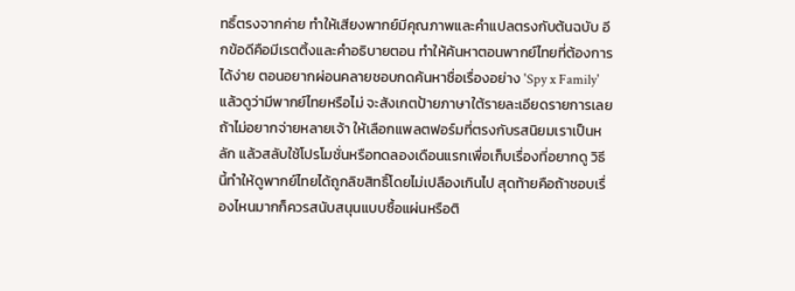ทธิ์ตรงจากค่าย ทำให้เสียงพากย์มีคุณภาพและคำแปลตรงกับต้นฉบับ อีกข้อดีคือมีเรตติ้งและคำอธิบายตอน ทำให้ค้นหาตอนพากย์ไทยที่ต้องการได้ง่าย ตอนอยากผ่อนคลายชอบกดค้นหาชื่อเรื่องอย่าง 'Spy x Family' แล้วดูว่ามีพากย์ไทยหรือไม่ จะสังเกตป้ายภาษาใต้รายละเอียดรายการเลย
ถ้าไม่อยากจ่ายหลายเจ้า ให้เลือกแพลตฟอร์มที่ตรงกับรสนิยมเราเป็นหลัก แล้วสลับใช้โปรโมชั่นหรือทดลองเดือนแรกเพื่อเก็บเรื่องที่อยากดู วิธีนี้ทำให้ดูพากย์ไทยได้ถูกลิขสิทธิ์โดยไม่เปลืองเกินไป สุดท้ายคือถ้าชอบเรื่องไหนมากก็ควรสนับสนุนแบบซื้อแผ่นหรือติ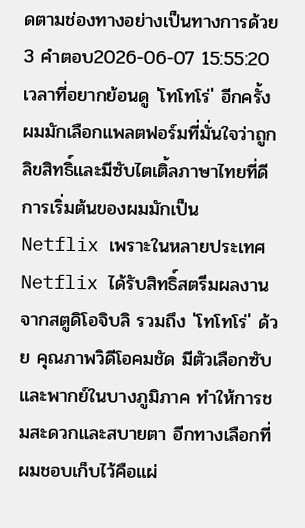ดตามช่องทางอย่างเป็นทางการด้วย
3 คำตอบ2026-06-07 15:55:20
เวลาที่อยากย้อนดู 'โทโทโร่' อีกครั้ง ผมมักเลือกแพลตฟอร์มที่มั่นใจว่าถูกลิขสิทธิ์และมีซับไตเติ้ลภาษาไทยที่ดี
การเริ่มต้นของผมมักเป็น Netflix เพราะในหลายประเทศ Netflix ได้รับสิทธิ์สตรีมผลงานจากสตูดิโอจิบลิ รวมถึง 'โทโทโร่' ด้วย คุณภาพวิดีโอคมชัด มีตัวเลือกซับและพากย์ในบางภูมิภาค ทำให้การชมสะดวกและสบายตา อีกทางเลือกที่ผมชอบเก็บไว้คือแผ่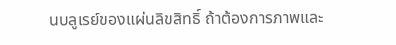นบลูเรย์ของแผ่นลิขสิทธิ์ ถ้าต้องการภาพและ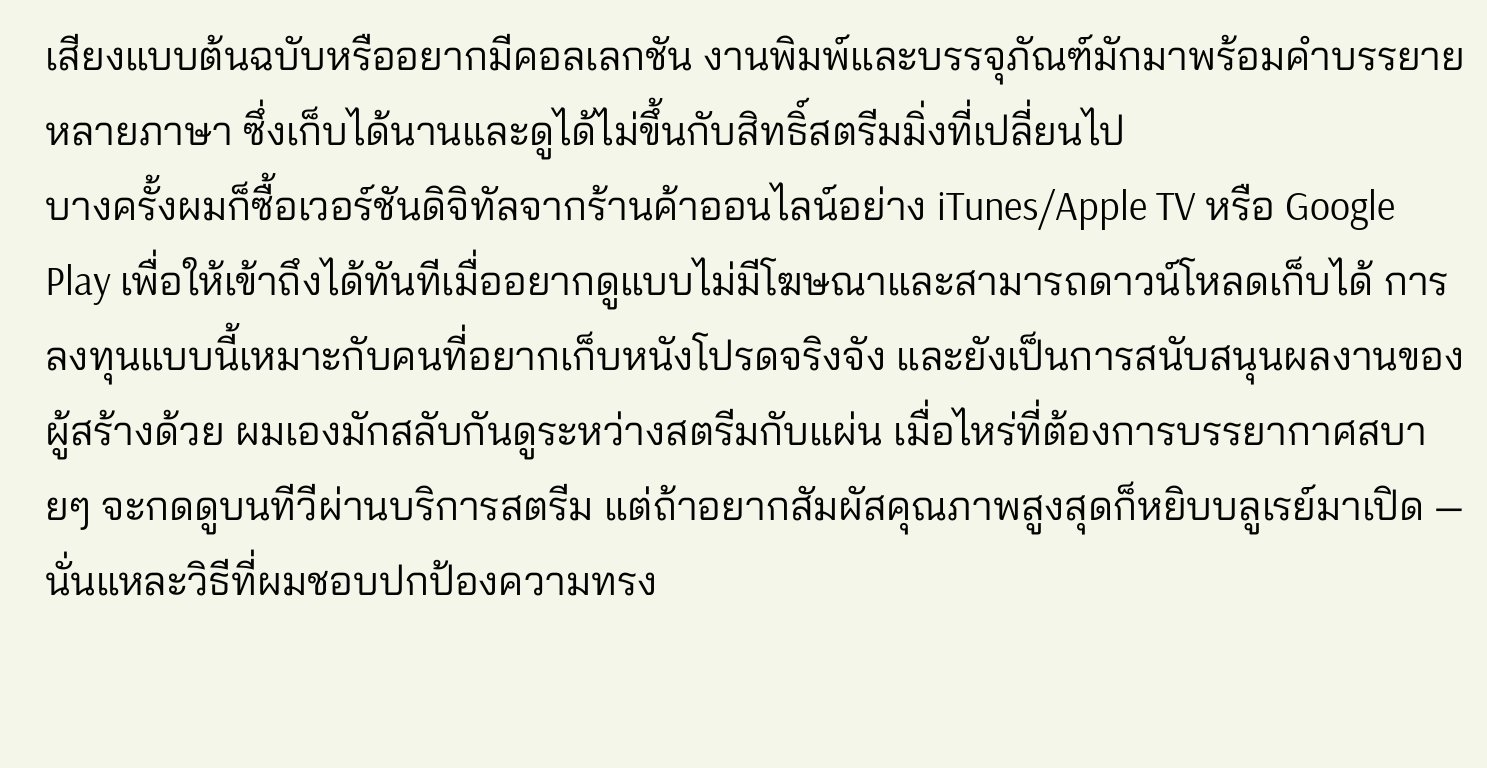เสียงแบบต้นฉบับหรืออยากมีคอลเลกชัน งานพิมพ์และบรรจุภัณฑ์มักมาพร้อมคำบรรยายหลายภาษา ซึ่งเก็บได้นานและดูได้ไม่ขึ้นกับสิทธิ์สตรีมมิ่งที่เปลี่ยนไป
บางครั้งผมก็ซื้อเวอร์ชันดิจิทัลจากร้านค้าออนไลน์อย่าง iTunes/Apple TV หรือ Google Play เพื่อให้เข้าถึงได้ทันทีเมื่ออยากดูแบบไม่มีโฆษณาและสามารถดาวน์โหลดเก็บได้ การลงทุนแบบนี้เหมาะกับคนที่อยากเก็บหนังโปรดจริงจัง และยังเป็นการสนับสนุนผลงานของผู้สร้างด้วย ผมเองมักสลับกันดูระหว่างสตรีมกับแผ่น เมื่อไหร่ที่ต้องการบรรยากาศสบายๆ จะกดดูบนทีวีผ่านบริการสตรีม แต่ถ้าอยากสัมผัสคุณภาพสูงสุดก็หยิบบลูเรย์มาเปิด — นั่นแหละวิธีที่ผมชอบปกป้องความทรง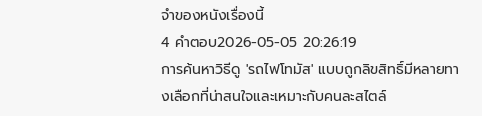จำของหนังเรื่องนี้
4 คำตอบ2026-05-05 20:26:19
การค้นหาวิธีดู 'รถไฟโทมัส' แบบถูกลิขสิทธิ์มีหลายทางเลือกที่น่าสนใจและเหมาะกับคนละสไตล์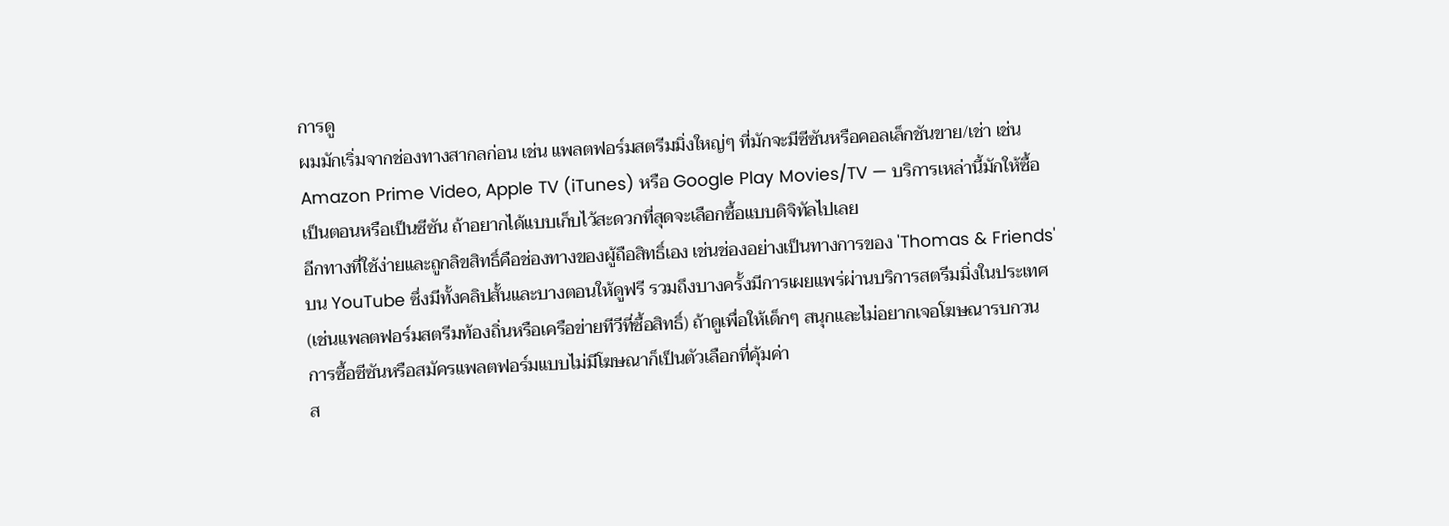การดู
ผมมักเริ่มจากช่องทางสากลก่อน เช่น แพลตฟอร์มสตรีมมิ่งใหญ่ๆ ที่มักจะมีซีซันหรือคอลเล็กชันขาย/เช่า เช่น Amazon Prime Video, Apple TV (iTunes) หรือ Google Play Movies/TV — บริการเหล่านี้มักให้ซื้อเป็นตอนหรือเป็นซีซัน ถ้าอยากได้แบบเก็บไว้สะดวกที่สุดจะเลือกซื้อแบบดิจิทัลไปเลย
อีกทางที่ใช้ง่ายและถูกลิขสิทธิ์คือช่องทางของผู้ถือสิทธิ์เอง เช่นช่องอย่างเป็นทางการของ 'Thomas & Friends' บน YouTube ซึ่งมีทั้งคลิปสั้นและบางตอนให้ดูฟรี รวมถึงบางครั้งมีการเผยแพร่ผ่านบริการสตรีมมิ่งในประเทศ (เช่นแพลตฟอร์มสตรีมท้องถิ่นหรือเครือข่ายทีวีที่ซื้อสิทธิ์) ถ้าดูเพื่อให้เด็กๆ สนุกและไม่อยากเจอโฆษณารบกวน การซื้อซีซันหรือสมัครแพลตฟอร์มแบบไม่มีโฆษณาก็เป็นตัวเลือกที่คุ้มค่า
ส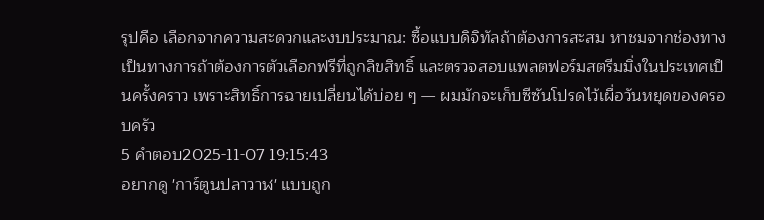รุปคือ เลือกจากความสะดวกและงบประมาณ: ซื้อแบบดิจิทัลถ้าต้องการสะสม หาชมจากช่องทางเป็นทางการถ้าต้องการตัวเลือกฟรีที่ถูกลิขสิทธิ์ และตรวจสอบแพลตฟอร์มสตรีมมิ่งในประเทศเป็นครั้งคราว เพราะสิทธิ์การฉายเปลี่ยนได้บ่อย ๆ — ผมมักจะเก็บซีซันโปรดไว้เผื่อวันหยุดของครอบครัว
5 คำตอบ2025-11-07 19:15:43
อยากดู 'การ์ตูนปลาวาฬ' แบบถูก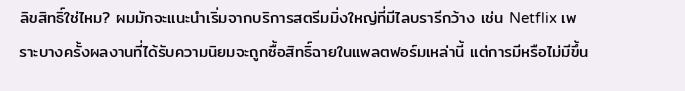ลิขสิทธิ์ใช่ไหม? ผมมักจะแนะนำเริ่มจากบริการสตรีมมิ่งใหญ่ที่มีไลบรารีกว้าง เช่น Netflix เพราะบางครั้งผลงานที่ได้รับความนิยมจะถูกซื้อสิทธิ์ฉายในแพลตฟอร์มเหล่านี้ แต่การมีหรือไม่มีขึ้น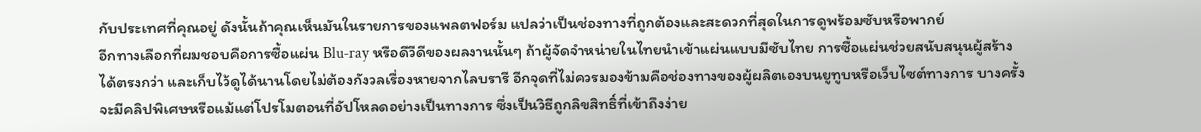กับประเทศที่คุณอยู่ ดังนั้นถ้าคุณเห็นมันในรายการของแพลตฟอร์ม แปลว่าเป็นช่องทางที่ถูกต้องและสะดวกที่สุดในการดูพร้อมซับหรือพากย์
อีกทางเลือกที่ผมชอบคือการซื้อแผ่น Blu‑ray หรือดีวีดีของผลงานนั้นๆ ถ้าผู้จัดจำหน่ายในไทยนำเข้าแผ่นแบบมีซับไทย การซื้อแผ่นช่วยสนับสนุนผู้สร้างได้ตรงกว่า และเก็บไว้ดูได้นานโดยไม่ต้องกังวลเรื่องหายจากไลบรารี อีกจุดที่ไม่ควรมองข้ามคือช่องทางของผู้ผลิตเองบนยูทูบหรือเว็บไซต์ทางการ บางครั้งจะมีคลิปพิเศษหรือแม้แต่โปรโมตอนที่อัปโหลดอย่างเป็นทางการ ซึ่งเป็นวิธีถูกลิขสิทธิ์ที่เข้าถึงง่าย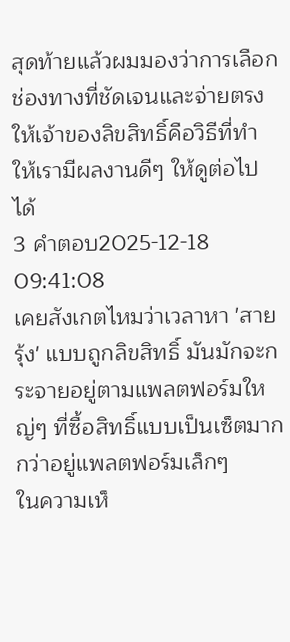สุดท้ายแล้วผมมองว่าการเลือกช่องทางที่ชัดเจนและจ่ายตรงให้เจ้าของลิขสิทธิ์คือวิธีที่ทำให้เรามีผลงานดีๆ ให้ดูต่อไปได้
3 คำตอบ2025-12-18 09:41:08
เคยสังเกตไหมว่าเวลาหา 'สายรุ้ง' แบบถูกลิขสิทธิ์ มันมักจะกระจายอยู่ตามแพลตฟอร์มใหญ่ๆ ที่ซื้อสิทธิ์แบบเป็นเซ็ตมากกว่าอยู่แพลตฟอร์มเล็กๆ
ในความเห็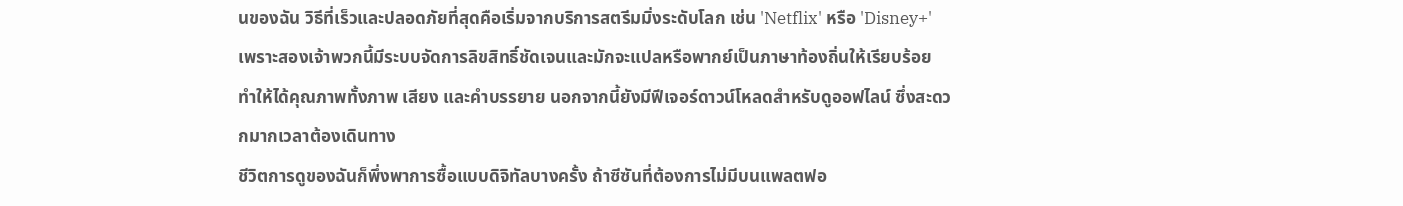นของฉัน วิธีที่เร็วและปลอดภัยที่สุดคือเริ่มจากบริการสตรีมมิ่งระดับโลก เช่น 'Netflix' หรือ 'Disney+' เพราะสองเจ้าพวกนี้มีระบบจัดการลิขสิทธิ์ชัดเจนและมักจะแปลหรือพากย์เป็นภาษาท้องถิ่นให้เรียบร้อย ทำให้ได้คุณภาพทั้งภาพ เสียง และคำบรรยาย นอกจากนี้ยังมีฟีเจอร์ดาวน์โหลดสำหรับดูออฟไลน์ ซึ่งสะดวกมากเวลาต้องเดินทาง
ชีวิตการดูของฉันก็พึ่งพาการซื้อแบบดิจิทัลบางครั้ง ถ้าซีซันที่ต้องการไม่มีบนแพลตฟอ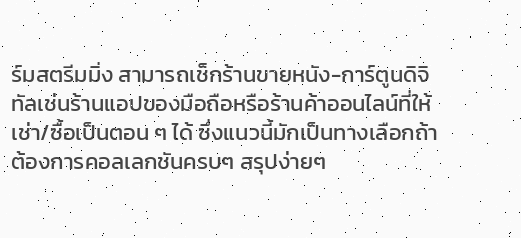ร์มสตรีมมิ่ง สามารถเช็กร้านขายหนัง-การ์ตูนดิจิทัลเช่นร้านแอปของมือถือหรือร้านค้าออนไลน์ที่ให้เช่า/ซื้อเป็นตอน ๆ ได้ ซึ่งแนวนี้มักเป็นทางเลือกถ้าต้องการคอลเลกชันครบๆ สรุปง่ายๆ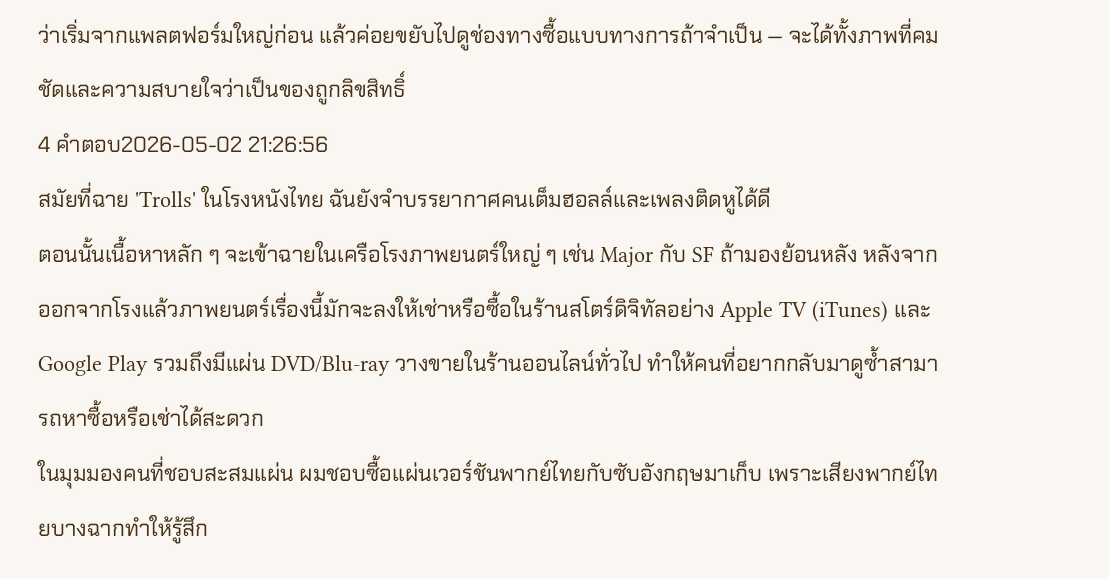ว่าเริ่มจากแพลตฟอร์มใหญ่ก่อน แล้วค่อยขยับไปดูช่องทางซื้อแบบทางการถ้าจำเป็น — จะได้ทั้งภาพที่คมชัดและความสบายใจว่าเป็นของถูกลิขสิทธิ์
4 คำตอบ2026-05-02 21:26:56
สมัยที่ฉาย 'Trolls' ในโรงหนังไทย ฉันยังจำบรรยากาศคนเต็มฮอลล์และเพลงติดหูได้ดี
ตอนนั้นเนื้อหาหลัก ๆ จะเข้าฉายในเครือโรงภาพยนตร์ใหญ่ ๆ เช่น Major กับ SF ถ้ามองย้อนหลัง หลังจากออกจากโรงแล้วภาพยนตร์เรื่องนี้มักจะลงให้เช่าหรือซื้อในร้านสโตร์ดิจิทัลอย่าง Apple TV (iTunes) และ Google Play รวมถึงมีแผ่น DVD/Blu-ray วางขายในร้านออนไลน์ทั่วไป ทำให้คนที่อยากกลับมาดูซ้ำสามารถหาซื้อหรือเช่าได้สะดวก
ในมุมมองคนที่ชอบสะสมแผ่น ผมชอบซื้อแผ่นเวอร์ชันพากย์ไทยกับซับอังกฤษมาเก็บ เพราะเสียงพากย์ไทยบางฉากทำให้รู้สึก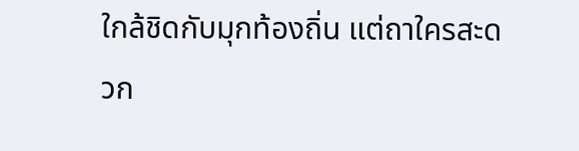ใกล้ชิดกับมุกท้องถิ่น แต่ถาใครสะดวก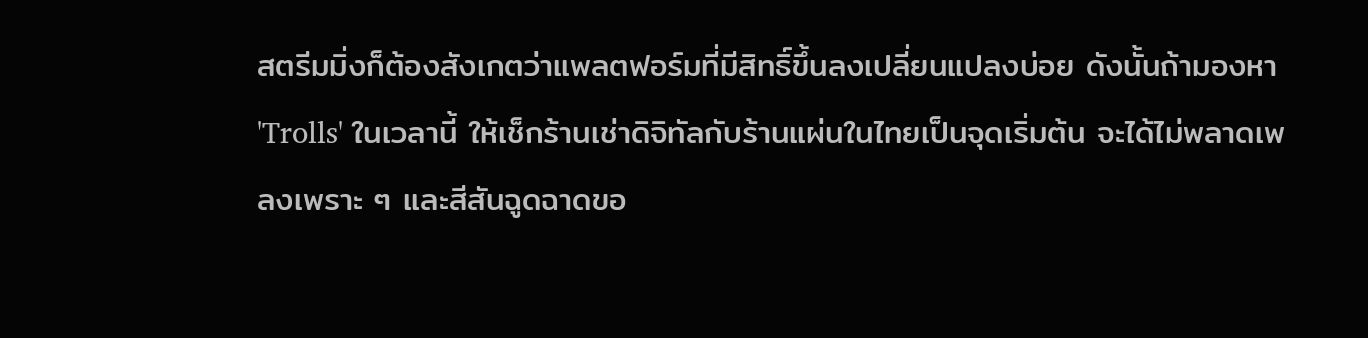สตรีมมิ่งก็ต้องสังเกตว่าแพลตฟอร์มที่มีสิทธิ์ขึ้นลงเปลี่ยนแปลงบ่อย ดังนั้นถ้ามองหา 'Trolls' ในเวลานี้ ให้เช็กร้านเช่าดิจิทัลกับร้านแผ่นในไทยเป็นจุดเริ่มต้น จะได้ไม่พลาดเพลงเพราะ ๆ และสีสันฉูดฉาดขอ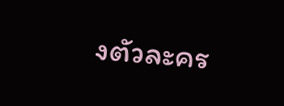งตัวละคร